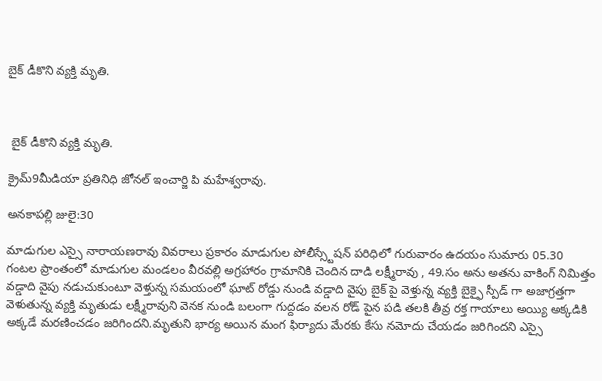బైక్ డీకొని వ్యక్తి మృతి.



 బైక్ డీకొని వ్యక్తి మృతి.

క్రైమ్9మీడియా ప్రతినిధి జోనల్ ఇంచార్జి పి మహేశ్వరావు.

అనకాపల్లి జులై:30

మాడుగుల ఎస్సై నారాయణరావు వివరాలు ప్రకారం మాడుగుల పోలీస్స్టేషన్ పరిధిలో గురువారం ఉదయం సుమారు 05.30 గంటల ప్రాంతంలో మాడుగుల మండలం వీరవల్లి అగ్రహారం గ్రామానికి చెందిన దాడి లక్ష్మీరావు , 49.సం అను అతను వాకింగ్ నిమిత్తం వడ్డాది వైపు నడుచుకుంటూ వెళ్తున్న సమయంలో ఘాట్ రోడ్డు నుండి వడ్డాది వైపు బైక్ పై వెళ్తున్న వ్యక్తి బైక్ఫై స్పీడ్ గా అజాగ్రత్తగా వెళుతున్న వ్యక్తి మృతుడు లక్ష్మీరావుని వెనక నుండి బలంగా గుద్దడం వలన రోడ్ పైన పడి తలకి తీవ్ర రక్త గాయాలు అయ్యి అక్కడికి అక్కడే మరణించడం జరిగిందని.మృతుని భార్య అయిన మంగ ఫిర్యాదు మేరకు కేసు నమోదు చేయడం జరిగిందని ఎస్సై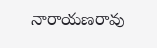నారాయణరావు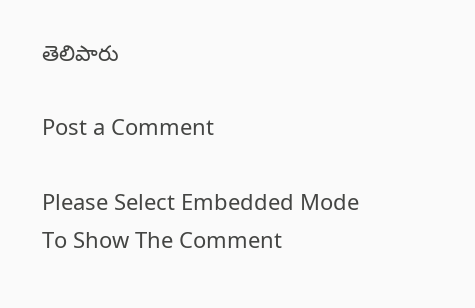తెలిపారు

Post a Comment

Please Select Embedded Mode To Show The Comment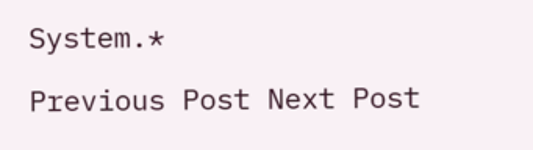System.*

Previous Post Next Post